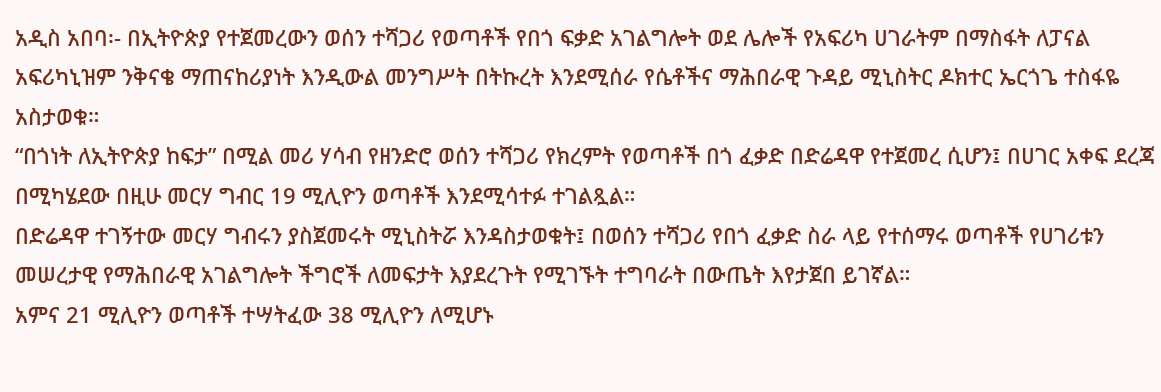አዲስ አበባ፡- በኢትዮጵያ የተጀመረውን ወሰን ተሻጋሪ የወጣቶች የበጎ ፍቃድ አገልግሎት ወደ ሌሎች የአፍሪካ ሀገራትም በማስፋት ለፓናል አፍሪካኒዝም ንቅናቄ ማጠናከሪያነት እንዲውል መንግሥት በትኩረት እንደሚሰራ የሴቶችና ማሕበራዊ ጉዳይ ሚኒስትር ዶክተር ኤርጎጌ ተስፋዬ አስታወቁ።
“በጎነት ለኢትዮጵያ ከፍታ” በሚል መሪ ሃሳብ የዘንድሮ ወሰን ተሻጋሪ የክረምት የወጣቶች በጎ ፈቃድ በድሬዳዋ የተጀመረ ሲሆን፤ በሀገር አቀፍ ደረጃ በሚካሄደው በዚሁ መርሃ ግብር 19 ሚሊዮን ወጣቶች እንደሚሳተፉ ተገልጿል።
በድሬዳዋ ተገኝተው መርሃ ግብሩን ያስጀመሩት ሚኒስትሯ እንዳስታወቁት፤ በወሰን ተሻጋሪ የበጎ ፈቃድ ስራ ላይ የተሰማሩ ወጣቶች የሀገሪቱን መሠረታዊ የማሕበራዊ አገልግሎት ችግሮች ለመፍታት እያደረጉት የሚገኙት ተግባራት በውጤት እየታጀበ ይገኛል።
አምና 21 ሚሊዮን ወጣቶች ተሣትፈው 38 ሚሊዮን ለሚሆኑ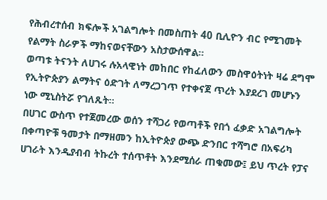የሕብረተሰብ ክፍሎች አገልግሎት በመስጠት 40 ቢሊዮን ብር የሚገመት የልማት ስራዎች ማከናወናቸውን አስታውሰዋል።
ወጣቱ ትናንት ለሀገሩ ሉአላዊነት መከበር የከፈለውን መስዋዕትነት ዛሬ ደግሞ የኢትዮጵያን ልማትና ዕድገት ለማረጋገጥ የተቀናጀ ጥረት እያደረገ መሆኑን ነው ሚኒስትሯ የገለጹት።
በሀገር ውስጥ የተጀመረው ወሰን ተሻጋሪ የወጣቶች የበጎ ፈቃድ አገልግሎት በቀጣዮቹ ዓመታት በማዘመን ከኢትዮጵያ ውጭ ድንበር ተሻግሮ በአፍሪካ ሀገራት እንዲያብብ ትኩረት ተሰጥቶት እንደሚሰራ ጠቁመው፤ ይህ ጥረት የፓና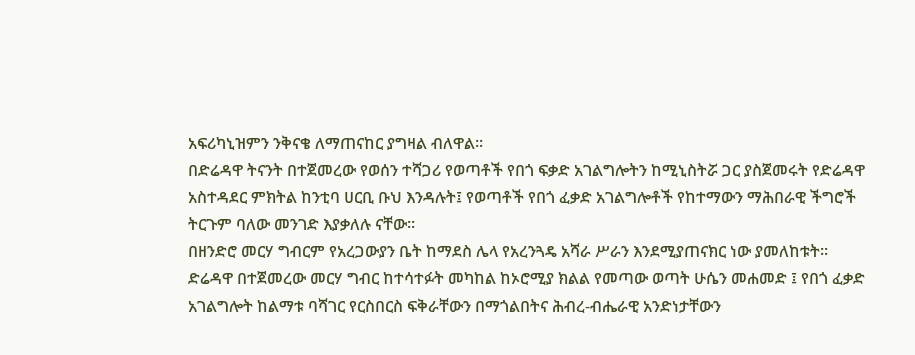አፍሪካኒዝምን ንቅናቄ ለማጠናከር ያግዛል ብለዋል።
በድሬዳዋ ትናንት በተጀመረው የወሰን ተሻጋሪ የወጣቶች የበጎ ፍቃድ አገልግሎትን ከሚኒስትሯ ጋር ያስጀመሩት የድሬዳዋ አስተዳደር ምክትል ከንቲባ ሀርቢ ቡህ እንዳሉት፤ የወጣቶች የበጎ ፈቃድ አገልግሎቶች የከተማውን ማሕበራዊ ችግሮች ትርጉም ባለው መንገድ እያቃለሉ ናቸው።
በዘንድሮ መርሃ ግብርም የአረጋውያን ቤት ከማደስ ሌላ የአረንጓዴ አሻራ ሥራን እንደሚያጠናክር ነው ያመለከቱት።
ድሬዳዋ በተጀመረው መርሃ ግብር ከተሳተፉት መካከል ከኦሮሚያ ክልል የመጣው ወጣት ሁሴን መሐመድ ፤ የበጎ ፈቃድ አገልግሎት ከልማቱ ባሻገር የርስበርስ ፍቅራቸውን በማጎልበትና ሕብረ-ብሔራዊ አንድነታቸውን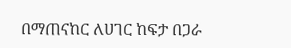በማጠናከር ለሀገር ከፍታ በጋራ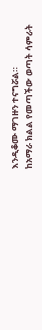እንዲቆሙ ማገዙን ተናግሯል።
ከአማራ ክልል የመጣችው ወጣት ሳምራት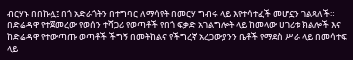ብርሃኑ በበኩሏ፤ በጎ አድራጎትን በተግባር ለማሳየት በመርሃ ግብሩ ላይ እየተሳተፈች መሆኗን ገልጻለች።
በድሬዳዋ የተጀመረው የወሰን ተሻጋሪ የወጣቶች የበጎ ፍቃድ አገልግሎት ላይ ከመላው ሀገሪቱ ክልሎች እና ከድሬዳዋ የተውጣጡ ወጣቶች ችግኝ በመትከልና የችግረኛ አረጋውያንን ቤቶች የማደስ ሥራ ላይ በመሳተፍ ላይ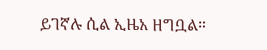ይገኛሉ ሲል ኢዜአ ዘግቧል።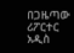በጋዜጣው ሪፖርተር
አዲስ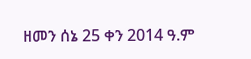ዘመን ሰኔ 25 ቀን 2014 ዓ.ም